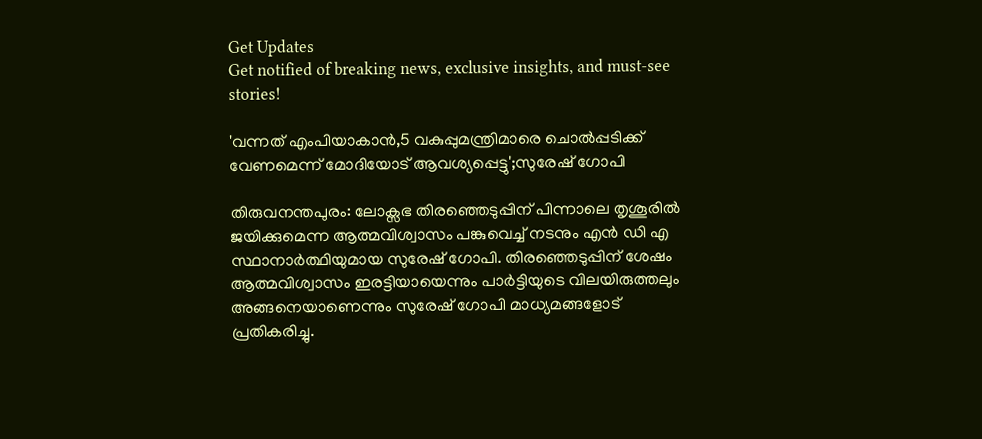Get Updates
Get notified of breaking news, exclusive insights, and must-see stories!

'വന്നത് എംപിയാകാൻ,5 വകുപ്പുമന്ത്രിമാരെ ചൊൽപ്പടിക്ക് വേണമെന്ന് മോദിയോട് ആവശ്യപ്പെട്ടു';സുരേഷ് ഗോപി

തിരുവനന്തപുരം: ലോക്സഭ തിരഞ്ഞെടുപ്പിന് പിന്നാലെ തൃശൂരിൽ ജയിക്കുമെന്ന ആത്മവിശ്വാസം പങ്കുവെച്ച് നടനും എൻ ഡി എ സ്ഥാനാർത്ഥിയുമായ സുരേഷ് ഗോപി. തിരഞ്ഞെടുപ്പിന് ശേഷം ആത്മവിശ്വാസം ഇരട്ടിയായെന്നും പാര്‍ട്ടിയുടെ വിലയിരുത്തലും അങ്ങനെയാണെന്നും സുരേഷ് ഗോപി മാധ്യമങ്ങളോട് പ്രതികരിച്ചു.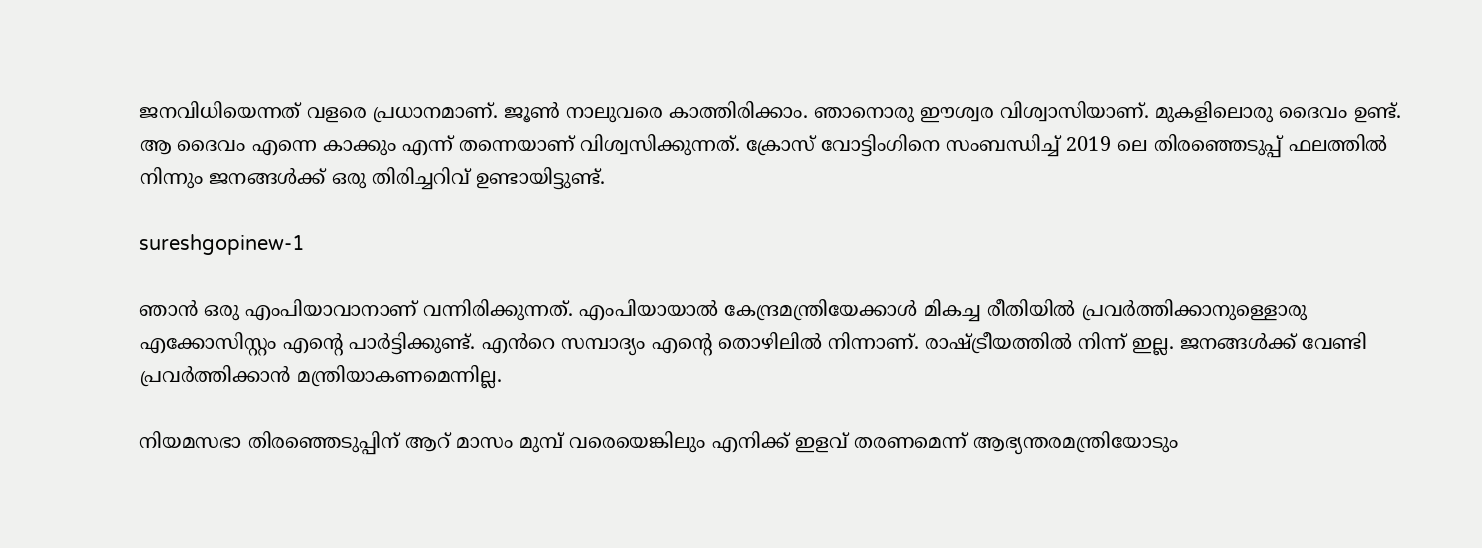ജനവിധിയെന്നത് വളരെ പ്രധാനമാണ്. ജൂണ്‍ നാലുവരെ കാത്തിരിക്കാം. ഞാനൊരു ഈശ്വര വിശ്വാസിയാണ്. മുകളിലൊരു ദൈവം ഉണ്ട്. ആ ദൈവം എന്നെ കാക്കും എന്ന് തന്നെയാണ് വിശ്വസിക്കുന്നത്. ക്രോസ് വോട്ടിംഗിനെ സംബന്ധിച്ച് 2019 ലെ തിരഞ്ഞെടുപ്പ് ഫലത്തിൽ നിന്നും ജനങ്ങൾക്ക് ഒരു തിരിച്ചറിവ് ഉണ്ടായിട്ടുണ്ട്.

sureshgopinew-1

ഞാൻ ഒരു എംപിയാവാനാണ് വന്നിരിക്കുന്നത്. എംപിയായാൽ കേന്ദ്രമന്ത്രിയേക്കാൾ മികച്ച രീതിയിൽ പ്രവർത്തിക്കാനുള്ളൊരു എക്കോസിസ്റ്റം എന്റെ പാർട്ടിക്കുണ്ട്. എൻറെ സമ്പാദ്യം എന്റെ തൊഴിലിൽ നിന്നാണ്. രാഷ്ട്രീയത്തിൽ നിന്ന് ഇല്ല. ജനങ്ങൾക്ക് വേണ്ടി പ്രവർത്തിക്കാൻ മന്ത്രിയാകണമെന്നില്ല.

നിയമസഭാ തിരഞ്ഞെടുപ്പിന് ആറ് മാസം മുമ്പ് വരെയെങ്കിലും എനിക്ക് ഇളവ് തരണമെന്ന് ആഭ്യന്തരമന്ത്രിയോടും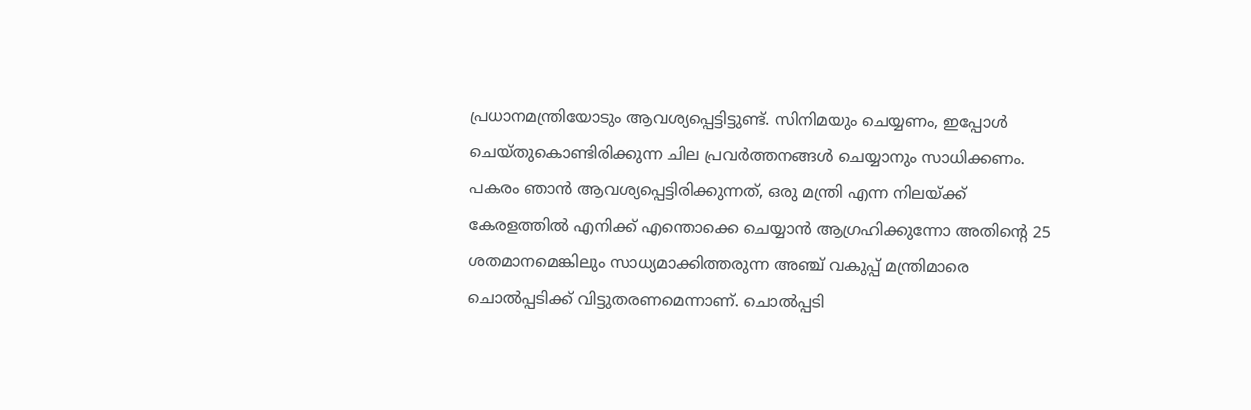പ്രധാനമന്ത്രിയോടും ആവശ്യപ്പെട്ടിട്ടുണ്ട്. സിനിമയും ചെയ്യണം, ഇപ്പോൾ ചെയ്തുകൊണ്ടിരിക്കുന്ന ചില പ്രവർത്തനങ്ങൾ ചെയ്യാനും സാധിക്കണം. പകരം ഞാൻ ആവശ്യപ്പെട്ടിരിക്കുന്നത്, ഒരു മന്ത്രി എന്ന നിലയ്ക്ക് കേരളത്തിൽ എനിക്ക് എന്തൊക്കെ ചെയ്യാൻ ആഗ്രഹിക്കുന്നോ അതിന്റെ 25 ശതമാനമെങ്കിലും സാധ്യമാക്കിത്തരുന്ന അഞ്ച് വകുപ്പ് മന്ത്രിമാരെ ചൊൽപ്പടിക്ക് വിട്ടുതരണമെന്നാണ്. ചൊൽപ്പടി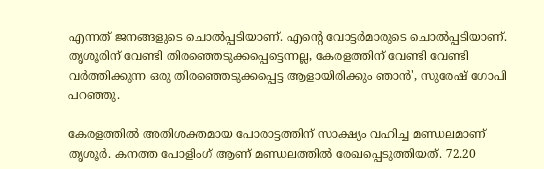എന്നത് ജനങ്ങളുടെ ചൊൽപ്പടിയാണ്. എന്റെ വോട്ടർമാരുടെ ചൊൽപ്പടിയാണ്. തൃശൂരിന് വേണ്ടി തിരഞ്ഞെടുക്കപ്പെട്ടെന്നല്ല, കേരളത്തിന് വേണ്ടി വേണ്ടി വർത്തിക്കുന്ന ഒരു തിരഞ്ഞെടുക്കപ്പെട്ട ആളായിരിക്കും ഞാൻ', സുരേഷ് ഗോപി പറഞ്ഞു.

കേരളത്തിൽ അതിശക്തമായ പോരാട്ടത്തിന് സാക്ഷ്യം വഹിച്ച മണ്ഡലമാണ് തൃശൂർ. കനത്ത പോളിംഗ് ആണ് മണ്ഡലത്തിൽ രേഖപ്പെടുത്തിയത്. 72.20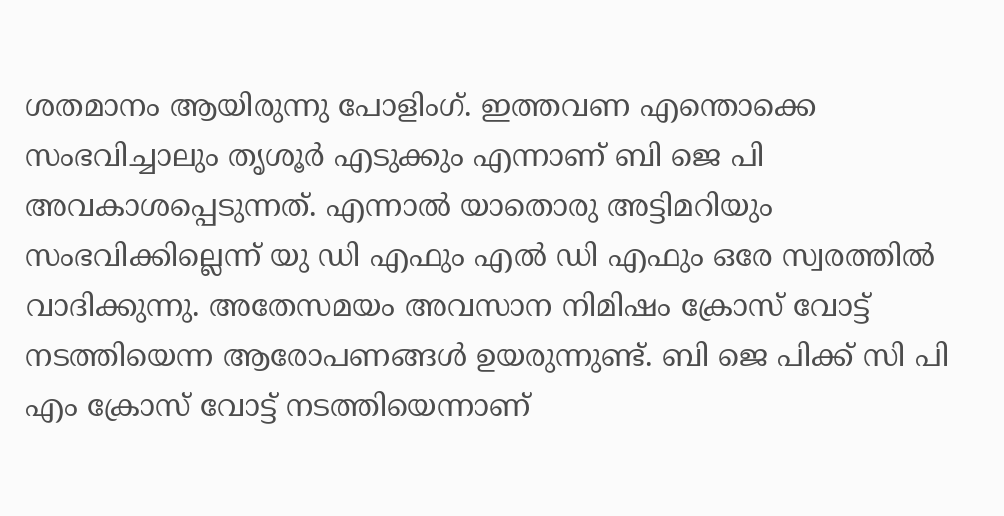ശതമാനം ആയിരുന്നു പോളിംഗ്. ഇത്തവണ എന്തൊക്കെ സംഭവിച്ചാലും തൃശൂർ എടുക്കും എന്നാണ് ബി ജെ പി അവകാശപ്പെടുന്നത്. എന്നാൽ യാതൊരു അട്ടിമറിയും സംഭവിക്കില്ലെന്ന് യു ഡി എഫും എൽ ഡി എഫും ഒരേ സ്വരത്തിൽ വാദിക്കുന്നു. അതേസമയം അവസാന നിമിഷം ക്രോസ് വോട്ട് നടത്തിയെന്ന ആരോപണങ്ങൾ ഉയരുന്നുണ്ട്. ബി ജെ പിക്ക് സി പി എം ക്രോസ് വോട്ട് നടത്തിയെന്നാണ്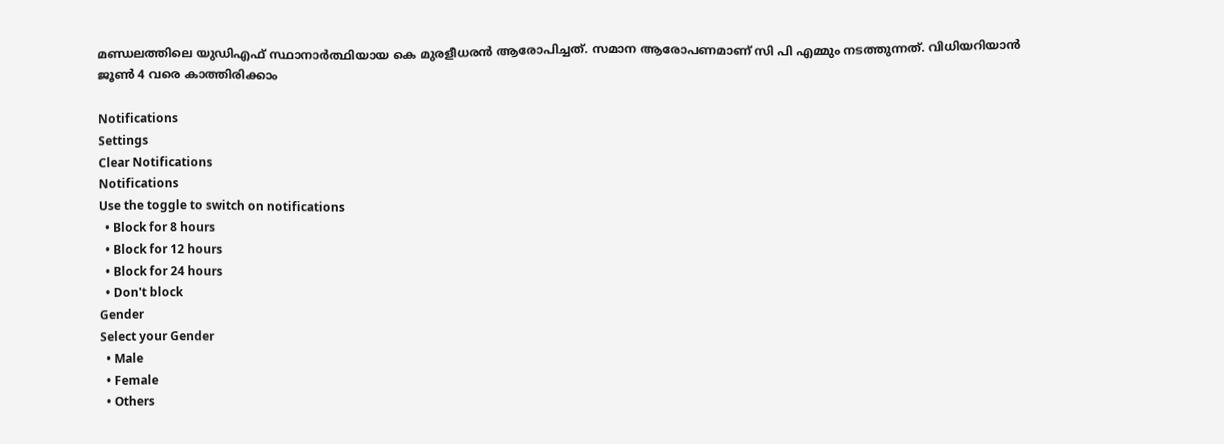മണ്ഡലത്തിലെ യുഡിഎഫ് സ്ഥാനാർത്ഥിയായ കെ മുരളീധരൻ ആരോപിച്ചത്. സമാന ആരോപണമാണ് സി പി എമ്മും നടത്തുന്നത്. വിധിയറിയാൻ ജൂൺ 4 വരെ കാത്തിരിക്കാം

Notifications
Settings
Clear Notifications
Notifications
Use the toggle to switch on notifications
  • Block for 8 hours
  • Block for 12 hours
  • Block for 24 hours
  • Don't block
Gender
Select your Gender
  • Male
  • Female
  • Others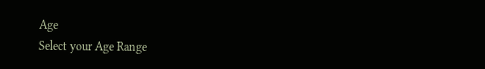Age
Select your Age Range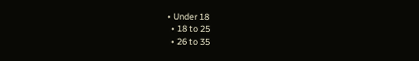• Under 18
  • 18 to 25
  • 26 to 35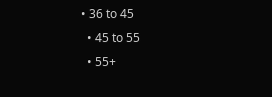• 36 to 45
  • 45 to 55
  • 55+